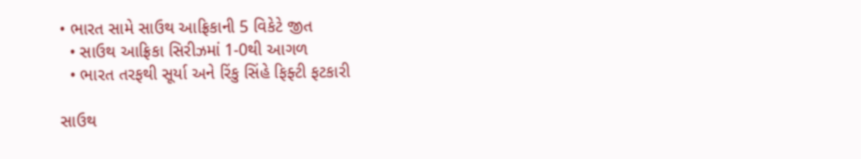• ભારત સામે સાઉથ આફ્રિકાની 5 વિકેટે જીત
  • સાઉથ આફ્રિકા સિરીઝમાં 1-0થી આગળ
  • ભારત તરફથી સૂર્યા અને રિંકુ સિંહે ફિફ્ટી ફટકારી

સાઉથ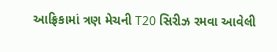આફ્રિકામાં ત્રણ મેચની T20 સિરીઝ રમવા આવેલી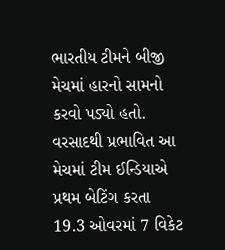ભારતીય ટીમને બીજી મેચમાં હારનો સામનો કરવો પડ્યો હતો. વરસાદથી પ્રભાવિત આ મેચમાં ટીમ ઈન્ડિયાએ પ્રથમ બેટિંગ કરતા 19.3 ઓવરમાં 7 વિકેટ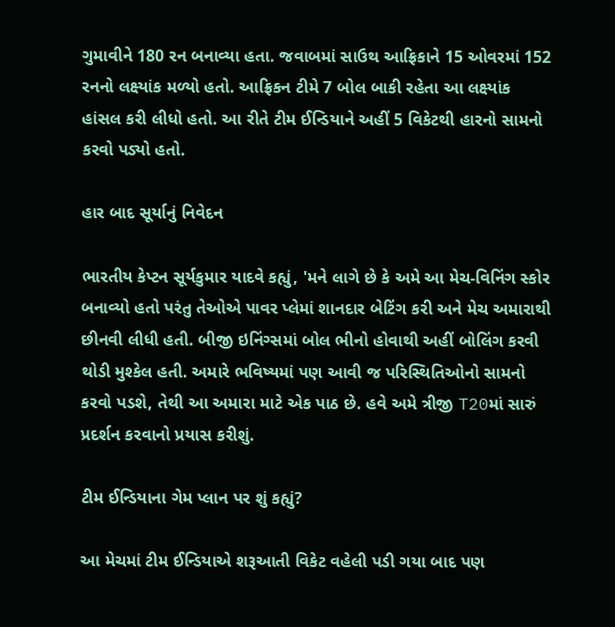ગુમાવીને 180 રન બનાવ્યા હતા. જવાબમાં સાઉથ આફ્રિકાને 15 ઓવરમાં 152 રનનો લક્ષ્યાંક મળ્યો હતો. આફ્રિકન ટીમે 7 બોલ બાકી રહેતા આ લક્ષ્યાંક હાંસલ કરી લીધો હતો. આ રીતે ટીમ ઈન્ડિયાને અહીં 5 વિકેટથી હારનો સામનો કરવો પડ્યો હતો.

હાર બાદ સૂર્યાનું નિવેદન

ભારતીય કેપ્ટન સૂર્યકુમાર યાદવે કહ્યું, 'મને લાગે છે કે અમે આ મેચ-વિનિંગ સ્કોર બનાવ્યો હતો પરંતુ તેઓએ પાવર પ્લેમાં શાનદાર બેટિંગ કરી અને મેચ અમારાથી છીનવી લીધી હતી. બીજી ઇનિંગ્સમાં બોલ ભીનો હોવાથી અહીં બોલિંગ કરવી થોડી મુશ્કેલ હતી. અમારે ભવિષ્યમાં પણ આવી જ પરિસ્થિતિઓનો સામનો કરવો પડશે, તેથી આ અમારા માટે એક પાઠ છે. હવે અમે ત્રીજી T20માં સારું પ્રદર્શન કરવાનો પ્રયાસ કરીશું.

ટીમ ઈન્ડિયાના ગેમ પ્લાન પર શું કહ્યું?

આ મેચમાં ટીમ ઈન્ડિયાએ શરૂઆતી વિકેટ વહેલી પડી ગયા બાદ પણ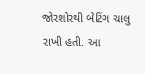જોરશોરથી બેટિંગ ચાલુ રાખી હતી. આ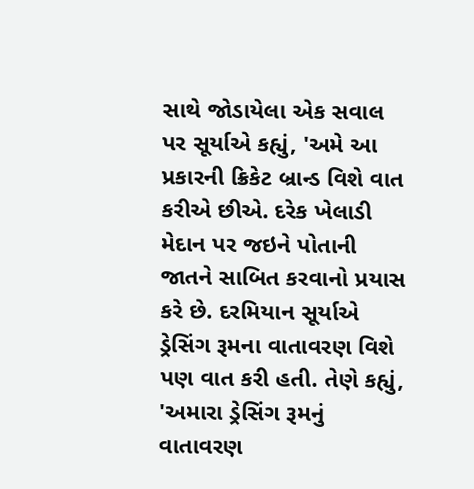સાથે જોડાયેલા એક સવાલ પર સૂર્યાએ કહ્યું, 'અમે આ પ્રકારની ક્રિકેટ બ્રાન્ડ વિશે વાત કરીએ છીએ. દરેક ખેલાડી મેદાન પર જઇને પોતાની જાતને સાબિત કરવાનો પ્રયાસ કરે છે. દરમિયાન સૂર્યાએ ડ્રેસિંગ રૂમના વાતાવરણ વિશે પણ વાત કરી હતી. તેણે કહ્યું, 'અમારા ડ્રેસિંગ રૂમનું વાતાવરણ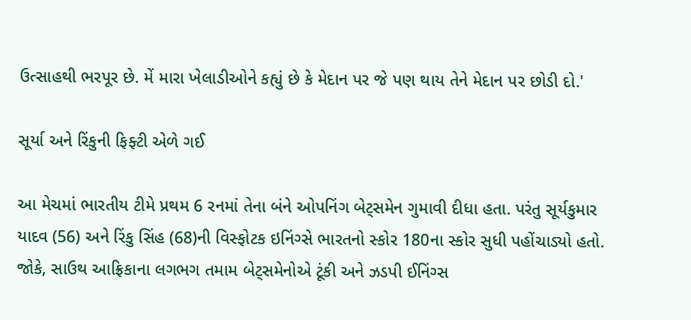ઉત્સાહથી ભરપૂર છે. મેં મારા ખેલાડીઓને કહ્યું છે કે મેદાન પર જે પણ થાય તેને મેદાન પર છોડી દો.'

સૂર્યા અને રિંકુની ફિફ્ટી એળે ગઈ

આ મેચમાં ભારતીય ટીમે પ્રથમ 6 રનમાં તેના બંને ઓપનિંગ બેટ્સમેન ગુમાવી દીધા હતા. પરંતુ સૂર્યકુમાર યાદવ (56) અને રિંકુ સિંહ (68)ની વિસ્ફોટક ઇનિંગ્સે ભારતનો સ્કોર 180ના સ્કોર સુધી પહોંચાડ્યો હતો. જોકે, સાઉથ આફ્રિકાના લગભગ તમામ બેટ્સમેનોએ ટૂંકી અને ઝડપી ઈનિંગ્સ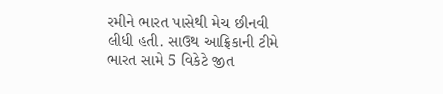રમીને ભારત પાસેથી મેચ છીનવી લીધી હતી. સાઉથ આફ્રિકાની ટીમે ભારત સામે 5 વિકેટે જીત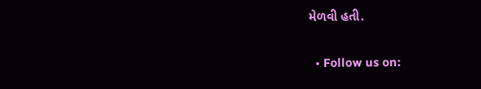મેળવી હતી.

  • Follow us on: